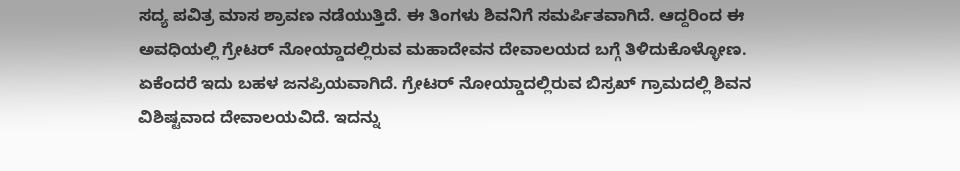ಸದ್ಯ ಪವಿತ್ರ ಮಾಸ ಶ್ರಾವಣ ನಡೆಯುತ್ತಿದೆ. ಈ ತಿಂಗಳು ಶಿವನಿಗೆ ಸಮರ್ಪಿತವಾಗಿದೆ. ಆದ್ದರಿಂದ ಈ ಅವಧಿಯಲ್ಲಿ ಗ್ರೇಟರ್ ನೋಯ್ಡಾದಲ್ಲಿರುವ ಮಹಾದೇವನ ದೇವಾಲಯದ ಬಗ್ಗೆ ತಿಳಿದುಕೊಳ್ಳೋಣ. ಏಕೆಂದರೆ ಇದು ಬಹಳ ಜನಪ್ರಿಯವಾಗಿದೆ. ಗ್ರೇಟರ್ ನೋಯ್ಡಾದಲ್ಲಿರುವ ಬಿಸ್ರಖ್ ಗ್ರಾಮದಲ್ಲಿ ಶಿವನ ವಿಶಿಷ್ಟವಾದ ದೇವಾಲಯವಿದೆ. ಇದನ್ನು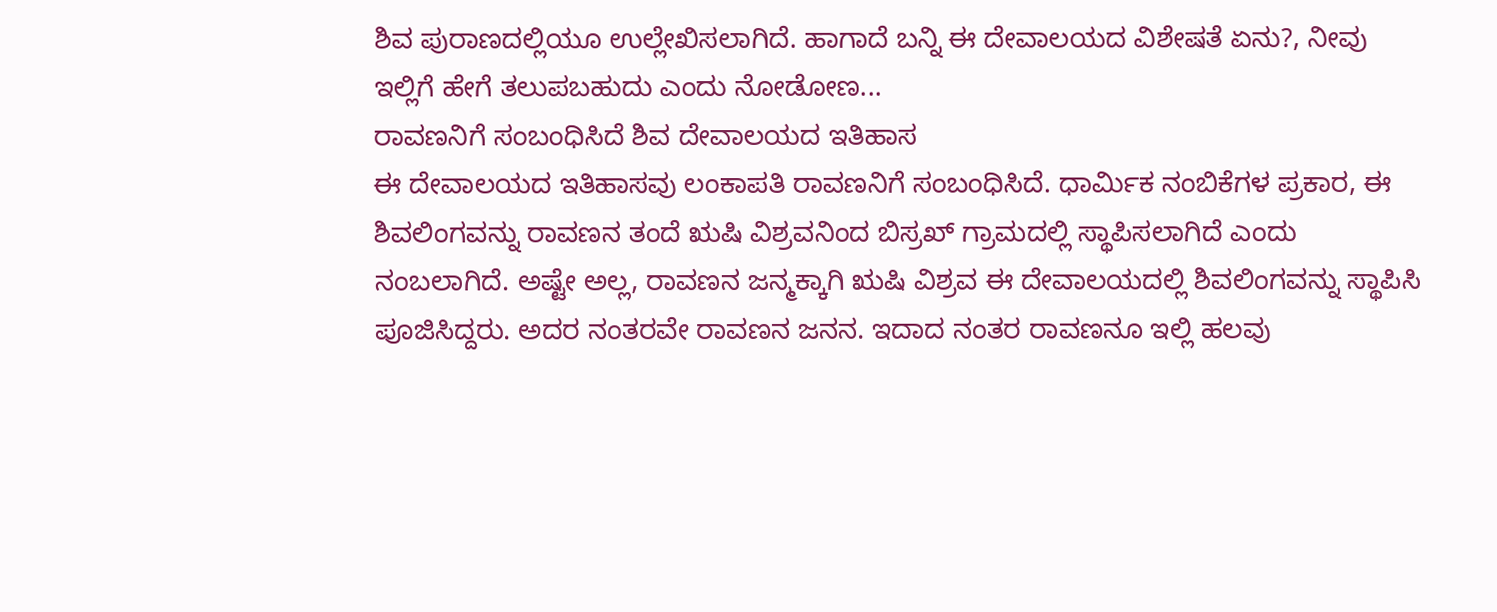ಶಿವ ಪುರಾಣದಲ್ಲಿಯೂ ಉಲ್ಲೇಖಿಸಲಾಗಿದೆ. ಹಾಗಾದೆ ಬನ್ನಿ ಈ ದೇವಾಲಯದ ವಿಶೇಷತೆ ಏನು?, ನೀವು ಇಲ್ಲಿಗೆ ಹೇಗೆ ತಲುಪಬಹುದು ಎಂದು ನೋಡೋಣ...
ರಾವಣನಿಗೆ ಸಂಬಂಧಿಸಿದೆ ಶಿವ ದೇವಾಲಯದ ಇತಿಹಾಸ
ಈ ದೇವಾಲಯದ ಇತಿಹಾಸವು ಲಂಕಾಪತಿ ರಾವಣನಿಗೆ ಸಂಬಂಧಿಸಿದೆ. ಧಾರ್ಮಿಕ ನಂಬಿಕೆಗಳ ಪ್ರಕಾರ, ಈ ಶಿವಲಿಂಗವನ್ನು ರಾವಣನ ತಂದೆ ಋಷಿ ವಿಶ್ರವನಿಂದ ಬಿಸ್ರಖ್ ಗ್ರಾಮದಲ್ಲಿ ಸ್ಥಾಪಿಸಲಾಗಿದೆ ಎಂದು ನಂಬಲಾಗಿದೆ. ಅಷ್ಟೇ ಅಲ್ಲ, ರಾವಣನ ಜನ್ಮಕ್ಕಾಗಿ ಋಷಿ ವಿಶ್ರವ ಈ ದೇವಾಲಯದಲ್ಲಿ ಶಿವಲಿಂಗವನ್ನು ಸ್ಥಾಪಿಸಿ ಪೂಜಿಸಿದ್ದರು. ಅದರ ನಂತರವೇ ರಾವಣನ ಜನನ. ಇದಾದ ನಂತರ ರಾವಣನೂ ಇಲ್ಲಿ ಹಲವು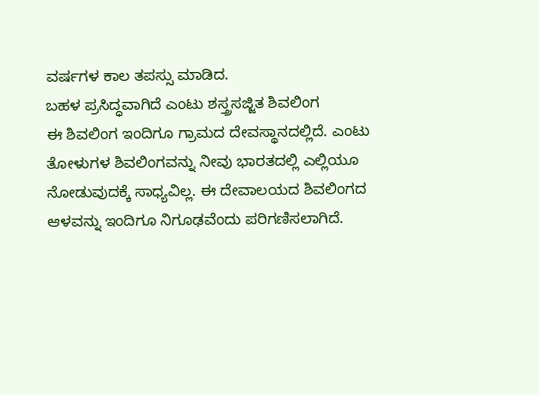ವರ್ಷಗಳ ಕಾಲ ತಪಸ್ಸು ಮಾಡಿದ.
ಬಹಳ ಪ್ರಸಿದ್ಧವಾಗಿದೆ ಎಂಟು ಶಸ್ತ್ರಸಜ್ಜಿತ ಶಿವಲಿಂಗ
ಈ ಶಿವಲಿಂಗ ಇಂದಿಗೂ ಗ್ರಾಮದ ದೇವಸ್ಥಾನದಲ್ಲಿದೆ. ಎಂಟು ತೋಳುಗಳ ಶಿವಲಿಂಗವನ್ನು ನೀವು ಭಾರತದಲ್ಲಿ ಎಲ್ಲಿಯೂ ನೋಡುವುದಕ್ಕೆ ಸಾಧ್ಯವಿಲ್ಲ. ಈ ದೇವಾಲಯದ ಶಿವಲಿಂಗದ ಆಳವನ್ನು ಇಂದಿಗೂ ನಿಗೂಢವೆಂದು ಪರಿಗಣಿಸಲಾಗಿದೆ.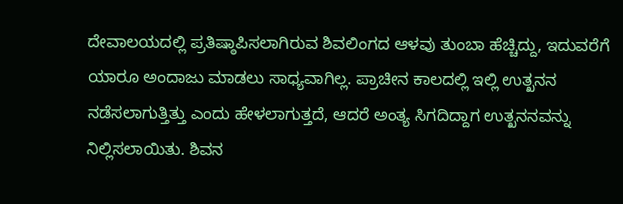ದೇವಾಲಯದಲ್ಲಿ ಪ್ರತಿಷ್ಠಾಪಿಸಲಾಗಿರುವ ಶಿವಲಿಂಗದ ಆಳವು ತುಂಬಾ ಹೆಚ್ಚಿದ್ದು, ಇದುವರೆಗೆ ಯಾರೂ ಅಂದಾಜು ಮಾಡಲು ಸಾಧ್ಯವಾಗಿಲ್ಲ. ಪ್ರಾಚೀನ ಕಾಲದಲ್ಲಿ ಇಲ್ಲಿ ಉತ್ಖನನ ನಡೆಸಲಾಗುತ್ತಿತ್ತು ಎಂದು ಹೇಳಲಾಗುತ್ತದೆ, ಆದರೆ ಅಂತ್ಯ ಸಿಗದಿದ್ದಾಗ ಉತ್ಖನನವನ್ನು ನಿಲ್ಲಿಸಲಾಯಿತು. ಶಿವನ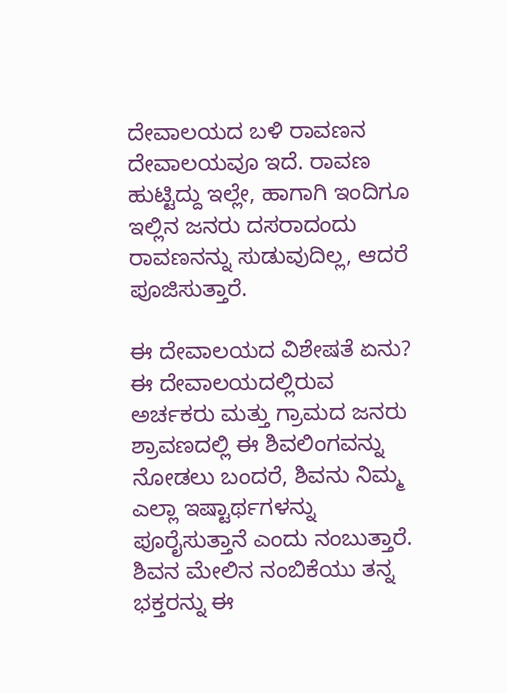ದೇವಾಲಯದ ಬಳಿ ರಾವಣನ ದೇವಾಲಯವೂ ಇದೆ. ರಾವಣ ಹುಟ್ಟಿದ್ದು ಇಲ್ಲೇ, ಹಾಗಾಗಿ ಇಂದಿಗೂ ಇಲ್ಲಿನ ಜನರು ದಸರಾದಂದು ರಾವಣನನ್ನು ಸುಡುವುದಿಲ್ಲ, ಆದರೆ ಪೂಜಿಸುತ್ತಾರೆ.

ಈ ದೇವಾಲಯದ ವಿಶೇಷತೆ ಏನು?
ಈ ದೇವಾಲಯದಲ್ಲಿರುವ ಅರ್ಚಕರು ಮತ್ತು ಗ್ರಾಮದ ಜನರು ಶ್ರಾವಣದಲ್ಲಿ ಈ ಶಿವಲಿಂಗವನ್ನು ನೋಡಲು ಬಂದರೆ, ಶಿವನು ನಿಮ್ಮ ಎಲ್ಲಾ ಇಷ್ಟಾರ್ಥಗಳನ್ನು ಪೂರೈಸುತ್ತಾನೆ ಎಂದು ನಂಬುತ್ತಾರೆ. ಶಿವನ ಮೇಲಿನ ನಂಬಿಕೆಯು ತನ್ನ ಭಕ್ತರನ್ನು ಈ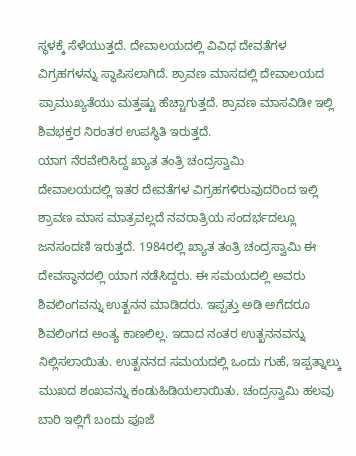ಸ್ಥಳಕ್ಕೆ ಸೆಳೆಯುತ್ತದೆ. ದೇವಾಲಯದಲ್ಲಿ ವಿವಿಧ ದೇವತೆಗಳ ವಿಗ್ರಹಗಳನ್ನು ಸ್ಥಾಪಿಸಲಾಗಿದೆ. ಶ್ರಾವಣ ಮಾಸದಲ್ಲಿ ದೇವಾಲಯದ ಪ್ರಾಮುಖ್ಯತೆಯು ಮತ್ತಷ್ಟು ಹೆಚ್ಚಾಗುತ್ತದೆ. ಶ್ರಾವಣ ಮಾಸವಿಡೀ ಇಲ್ಲಿ ಶಿವಭಕ್ತರ ನಿರಂತರ ಉಪಸ್ಥಿತಿ ಇರುತ್ತದೆ.
ಯಾಗ ನೆರವೇರಿಸಿದ್ದ ಖ್ಯಾತ ತಂತ್ರಿ ಚಂದ್ರಸ್ವಾಮಿ
ದೇವಾಲಯದಲ್ಲಿ ಇತರ ದೇವತೆಗಳ ವಿಗ್ರಹಗಳಿರುವುದರಿಂದ ಇಲ್ಲಿ ಶ್ರಾವಣ ಮಾಸ ಮಾತ್ರವಲ್ಲದೆ ನವರಾತ್ರಿಯ ಸಂದರ್ಭದಲ್ಲೂ ಜನಸಂದಣಿ ಇರುತ್ತದೆ. 1984ರಲ್ಲಿ ಖ್ಯಾತ ತಂತ್ರಿ ಚಂದ್ರಸ್ವಾಮಿ ಈ ದೇವಸ್ಥಾನದಲ್ಲಿ ಯಾಗ ನಡೆಸಿದ್ದರು. ಈ ಸಮಯದಲ್ಲಿ ಅವರು ಶಿವಲಿಂಗವನ್ನು ಉತ್ಖನನ ಮಾಡಿದರು. ಇಪ್ಪತ್ತು ಅಡಿ ಅಗೆದರೂ ಶಿವಲಿಂಗದ ಅಂತ್ಯ ಕಾಣಲಿಲ್ಲ. ಇದಾದ ನಂತರ ಉತ್ಖನನವನ್ನು ನಿಲ್ಲಿಸಲಾಯಿತು. ಉತ್ಖನನದ ಸಮಯದಲ್ಲಿ ಒಂದು ಗುಹೆ, ಇಪ್ಪತ್ನಾಲ್ಕು ಮುಖದ ಶಂಖವನ್ನು ಕಂಡುಹಿಡಿಯಲಾಯಿತು. ಚಂದ್ರಸ್ವಾಮಿ ಹಲವು ಬಾರಿ ಇಲ್ಲಿಗೆ ಬಂದು ಪೂಜೆ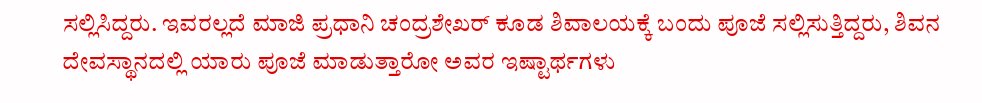ಸಲ್ಲಿಸಿದ್ದರು. ಇವರಲ್ಲದೆ ಮಾಜಿ ಪ್ರಧಾನಿ ಚಂದ್ರಶೇಖರ್ ಕೂಡ ಶಿವಾಲಯಕ್ಕೆ ಬಂದು ಪೂಜೆ ಸಲ್ಲಿಸುತ್ತಿದ್ದರು, ಶಿವನ ದೇವಸ್ಥಾನದಲ್ಲಿ ಯಾರು ಪೂಜೆ ಮಾಡುತ್ತಾರೋ ಅವರ ಇಷ್ಟಾರ್ಥಗಳು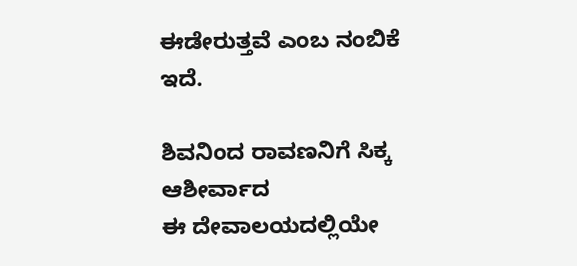ಈಡೇರುತ್ತವೆ ಎಂಬ ನಂಬಿಕೆ ಇದೆ.

ಶಿವನಿಂದ ರಾವಣನಿಗೆ ಸಿಕ್ಕ ಆಶೀರ್ವಾದ
ಈ ದೇವಾಲಯದಲ್ಲಿಯೇ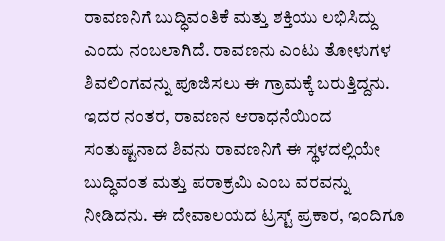ರಾವಣನಿಗೆ ಬುದ್ಧಿವಂತಿಕೆ ಮತ್ತು ಶಕ್ತಿಯು ಲಭಿಸಿದ್ದು ಎಂದು ನಂಬಲಾಗಿದೆ. ರಾವಣನು ಎಂಟು ತೋಳುಗಳ ಶಿವಲಿಂಗವನ್ನು ಪೂಜಿಸಲು ಈ ಗ್ರಾಮಕ್ಕೆ ಬರುತ್ತಿದ್ದನು. ಇದರ ನಂತರ, ರಾವಣನ ಆರಾಧನೆಯಿಂದ ಸಂತುಷ್ಟನಾದ ಶಿವನು ರಾವಣನಿಗೆ ಈ ಸ್ಥಳದಲ್ಲಿಯೇ ಬುದ್ಧಿವಂತ ಮತ್ತು ಪರಾಕ್ರಮಿ ಎಂಬ ವರವನ್ನು ನೀಡಿದನು. ಈ ದೇವಾಲಯದ ಟ್ರಸ್ಟ್ ಪ್ರಕಾರ, ಇಂದಿಗೂ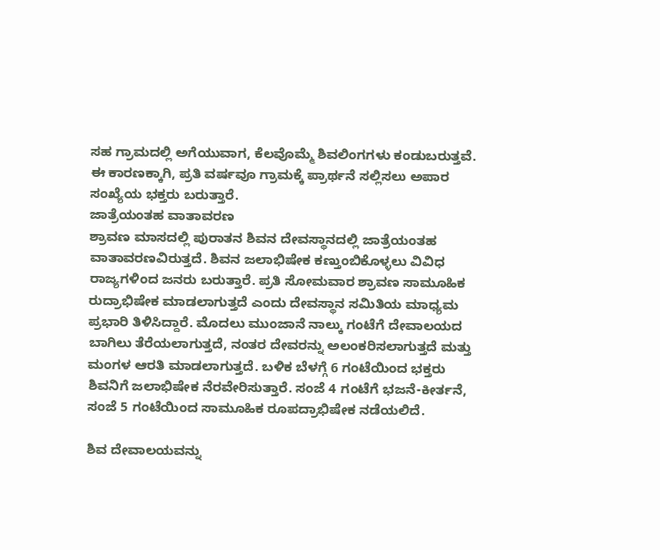ಸಹ ಗ್ರಾಮದಲ್ಲಿ ಅಗೆಯುವಾಗ, ಕೆಲವೊಮ್ಮೆ ಶಿವಲಿಂಗಗಳು ಕಂಡುಬರುತ್ತವೆ. ಈ ಕಾರಣಕ್ಕಾಗಿ, ಪ್ರತಿ ವರ್ಷವೂ ಗ್ರಾಮಕ್ಕೆ ಪ್ರಾರ್ಥನೆ ಸಲ್ಲಿಸಲು ಅಪಾರ ಸಂಖ್ಯೆಯ ಭಕ್ತರು ಬರುತ್ತಾರೆ.
ಜಾತ್ರೆಯಂತಹ ವಾತಾವರಣ
ಶ್ರಾವಣ ಮಾಸದಲ್ಲಿ ಪುರಾತನ ಶಿವನ ದೇವಸ್ಥಾನದಲ್ಲಿ ಜಾತ್ರೆಯಂತಹ ವಾತಾವರಣವಿರುತ್ತದೆ. ಶಿವನ ಜಲಾಭಿಷೇಕ ಕಣ್ತುಂಬಿಕೊಳ್ಳಲು ವಿವಿಧ ರಾಜ್ಯಗಳಿಂದ ಜನರು ಬರುತ್ತಾರೆ. ಪ್ರತಿ ಸೋಮವಾರ ಶ್ರಾವಣ ಸಾಮೂಹಿಕ ರುದ್ರಾಭಿಷೇಕ ಮಾಡಲಾಗುತ್ತದೆ ಎಂದು ದೇವಸ್ಥಾನ ಸಮಿತಿಯ ಮಾಧ್ಯಮ ಪ್ರಭಾರಿ ತಿಳಿಸಿದ್ದಾರೆ. ಮೊದಲು ಮುಂಜಾನೆ ನಾಲ್ಕು ಗಂಟೆಗೆ ದೇವಾಲಯದ ಬಾಗಿಲು ತೆರೆಯಲಾಗುತ್ತದೆ, ನಂತರ ದೇವರನ್ನು ಅಲಂಕರಿಸಲಾಗುತ್ತದೆ ಮತ್ತು ಮಂಗಳ ಆರತಿ ಮಾಡಲಾಗುತ್ತದೆ. ಬಳಿಕ ಬೆಳಗ್ಗೆ 6 ಗಂಟೆಯಿಂದ ಭಕ್ತರು ಶಿವನಿಗೆ ಜಲಾಭಿಷೇಕ ನೆರವೇರಿಸುತ್ತಾರೆ. ಸಂಜೆ 4 ಗಂಟೆಗೆ ಭಜನೆ-ಕೀರ್ತನೆ, ಸಂಜೆ 5 ಗಂಟೆಯಿಂದ ಸಾಮೂಹಿಕ ರೂಪದ್ರಾಭಿಷೇಕ ನಡೆಯಲಿದೆ.

ಶಿವ ದೇವಾಲಯವನ್ನು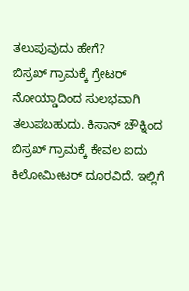ತಲುಪುವುದು ಹೇಗೆ?
ಬಿಸ್ರಖ್ ಗ್ರಾಮಕ್ಕೆ ಗ್ರೇಟರ್ ನೋಯ್ಡಾದಿಂದ ಸುಲಭವಾಗಿ ತಲುಪಬಹುದು. ಕಿಸಾನ್ ಚೌಕ್ನಿಂದ ಬಿಸ್ರಖ್ ಗ್ರಾಮಕ್ಕೆ ಕೇವಲ ಐದು ಕಿಲೋಮೀಟರ್ ದೂರವಿದೆ. ಇಲ್ಲಿಗೆ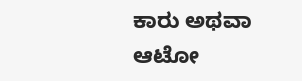ಕಾರು ಅಥವಾ ಆಟೋ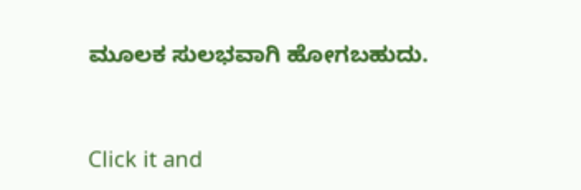ಮೂಲಕ ಸುಲಭವಾಗಿ ಹೋಗಬಹುದು.


Click it and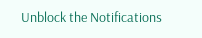Unblock the Notifications